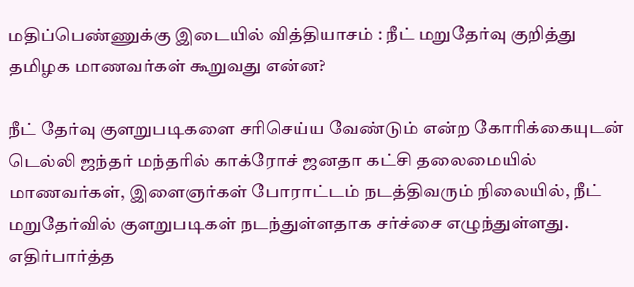மதிப்பெண்ணுக்கு இடையில் வித்தியாசம் : நீட் மறுதேர்வு குறித்து தமிழக மாணவர்கள் கூறுவது என்ன?

நீட் தேர்வு குளறுபடிகளை சரிசெய்ய வேண்டும் என்ற கோரிக்கையுடன் டெல்லி ஜந்தர் மந்தரில் காக்ரோச் ஜனதா கட்சி தலைமையில் மாணவர்கள், இளைஞர்கள் போராட்டம் நடத்திவரும் நிலையில், நீட் மறுதேர்வில் குளறுபடிகள் நடந்துள்ளதாக சர்ச்சை எழுந்துள்ளது. எதிர்பார்த்த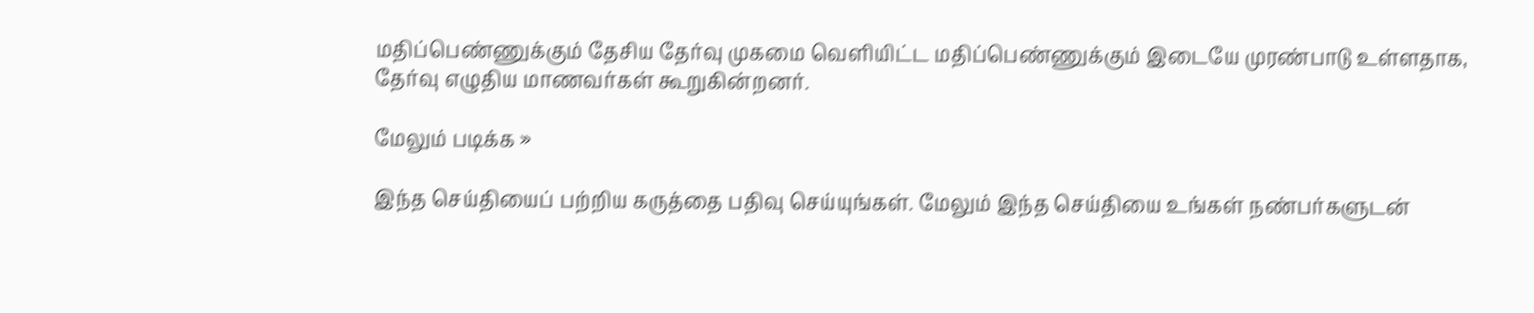மதிப்பெண்ணுக்கும் தேசிய தேர்வு முகமை வெளியிட்ட மதிப்பெண்ணுக்கும் இடையே முரண்பாடு உள்ளதாக, தேர்வு எழுதிய மாணவர்கள் கூறுகின்றனர்.

மேலும் படிக்க »

இந்த செய்தியைப் பற்றிய கருத்தை பதிவு செய்யுங்கள். மேலும் இந்த செய்தியை உங்கள் நண்பர்களுடன்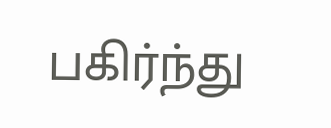பகிர்ந்து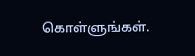கொள்ளுங்கள்.